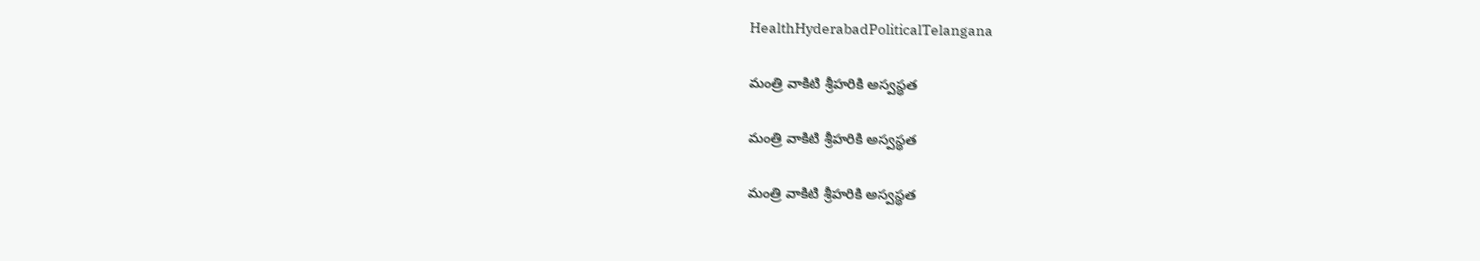HealthHyderabadPoliticalTelangana

మంత్రి వాకిటి శ్రీహరికి అస్వస్థత

మంత్రి వాకిటి శ్రీహరికి అస్వస్థత

మంత్రి వాకిటి శ్రీహరికి అస్వస్థత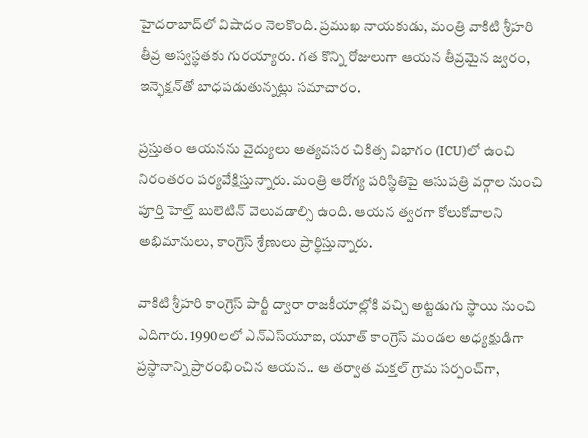హైదరాబాద్‌లో విషాదం నెలకొంది. ప్రముఖ నాయకుడు, మంత్రి వాకిటి శ్రీహరి తీవ్ర అస్వస్థతకు గురయ్యారు. గత కొన్ని రోజులుగా ఆయన తీవ్రమైన జ్వరం, ఇన్ఫెక్షన్‌తో బాధపడుతున్నట్లు సమాచారం.

ప్రస్తుతం ఆయనను వైద్యులు అత్యవసర చికిత్స విభాగం (ICU)లో ఉంచి నిరంతరం పర్యవేక్షిస్తున్నారు. మంత్రి ఆరోగ్య పరిస్థితిపై ఆసుపత్రి వర్గాల నుంచి పూర్తి హెల్త్ బులెటిన్ వెలువడాల్సి ఉంది. ఆయన త్వరగా కోలుకోవాలని అభిమానులు, కాంగ్రెస్ శ్రేణులు ప్రార్థిస్తున్నారు.

వాకిటి శ్రీహరి కాంగ్రెస్ పార్టీ ద్వారా రాజకీయాల్లోకి వచ్చి అట్టడుగు స్థాయి నుంచి ఎదిగారు. 1990లలో ఎన్‌ఎస్‌యూఐ, యూత్ కాంగ్రెస్ మండల అధ్యక్షుడిగా ప్రస్థానాన్ని ప్రారంభించిన ఆయన.. ఆ తర్వాత మక్తల్ గ్రామ సర్పంచ్‌గా,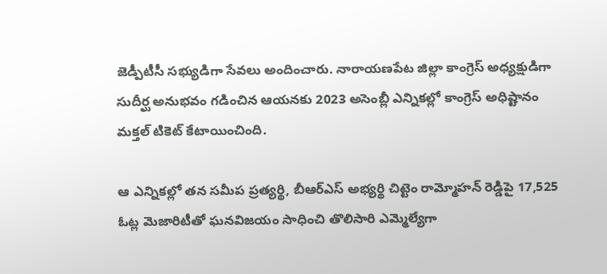జెడ్పీటీసీ సభ్యుడిగా సేవలు అందించారు. నారాయణపేట జిల్లా కాంగ్రెస్ అధ్యక్షుడిగా సుదీర్ఘ అనుభవం గడించిన ఆయనకు 2023 అసెంబ్లీ ఎన్నికల్లో కాంగ్రెస్ అధిష్టానం మక్తల్ టికెట్ కేటాయించింది.

ఆ ఎన్నికల్లో తన సమీప ప్రత్యర్థి, బీఆర్ఎస్ అభ్యర్థి చిట్టెం రామ్మోహన్ రెడ్డిపై 17,525 ఓట్ల మెజారిటీతో ఘనవిజయం సాధించి తొలిసారి ఎమ్మెల్యేగా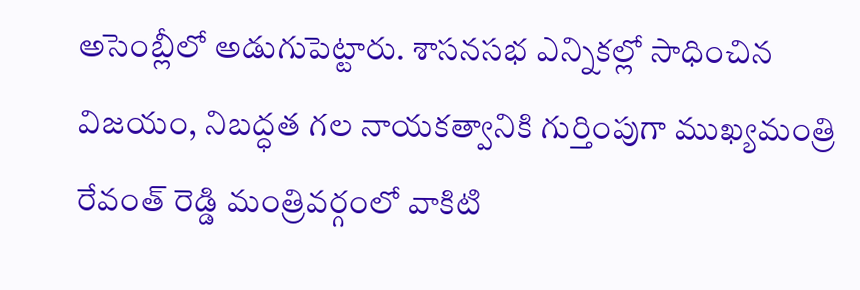అసెంబ్లీలో అడుగుపెట్టారు. శాసనసభ ఎన్నికల్లో సాధించిన విజయం, నిబద్ధత గల నాయకత్వానికి గుర్తింపుగా ముఖ్యమంత్రి రేవంత్ రెడ్డి మంత్రివర్గంలో వాకిటి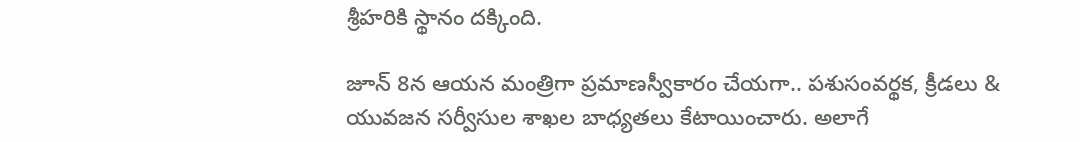శ్రీహరికి స్థానం దక్కింది.

జూన్ 8న ఆయన మంత్రిగా ప్రమాణస్వీకారం చేయగా.. పశుసంవర్థక, క్రీడలు & యువజన సర్వీసుల శాఖల బాధ్యతలు కేటాయించారు. అలాగే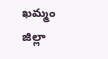ఖమ్మం జిల్లా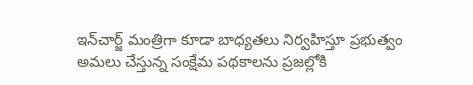ఇన్‌చార్జ్‌ మంత్రిగా కూడా బాధ్యతలు నిర్వహిస్తూ ప్రభుత్వం అమలు చేస్తున్న సంక్షేమ పథకాలను ప్రజల్లోకి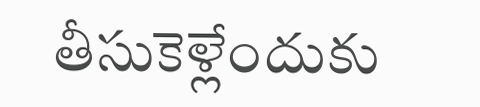తీసుకెళ్లేందుకు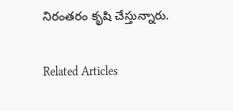నిరంతరం కృషి చేస్తున్నారు.

Related Articles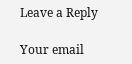Leave a Reply

Your email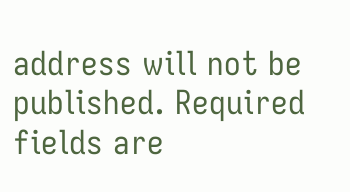address will not be published. Required fields are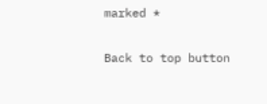marked *

Back to top button